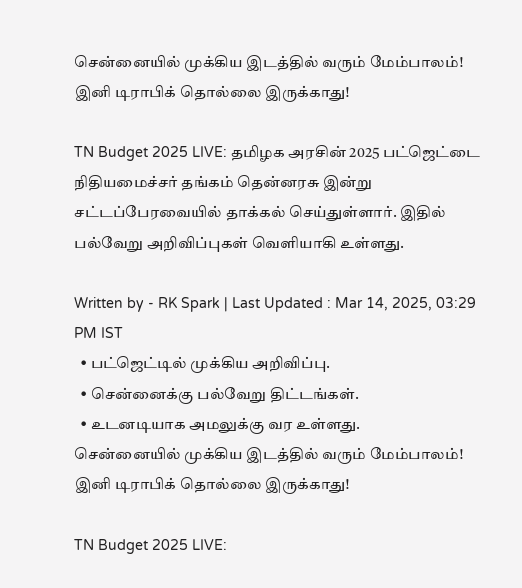சென்னையில் முக்கிய இடத்தில் வரும் மேம்பாலம்! இனி டிராபிக் தொல்லை இருக்காது!

TN Budget 2025 LIVE: தமிழக அரசின் 2025 பட்ஜெட்டை நிதியமைச்சர் தங்கம் தென்னரசு இன்று சட்டப்பேரவையில் தாக்கல் செய்துள்ளார். இதில் பல்வேறு அறிவிப்புகள் வெளியாகி உள்ளது.

Written by - RK Spark | Last Updated : Mar 14, 2025, 03:29 PM IST
  • பட்ஜெட்டில் முக்கிய அறிவிப்பு.
  • சென்னைக்கு பல்வேறு திட்டங்கள்.
  • உடனடியாக அமலுக்கு வர உள்ளது.
சென்னையில் முக்கிய இடத்தில் வரும் மேம்பாலம்! இனி டிராபிக் தொல்லை இருக்காது!

TN Budget 2025 LIVE: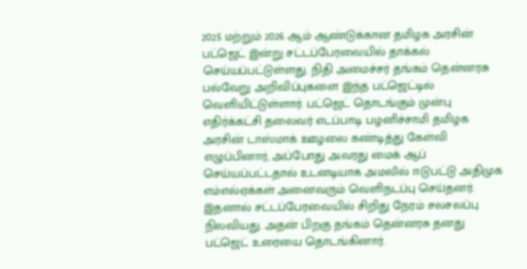2025 மற்றும் 2026 ஆம் ஆண்டுக்கான தமிழக அரசின் பட்ஜெட் இன்று சட்டப்பேரவையில் தாக்கல் செய்யப்பட்டுள்ளது. நிதி அமைச்சர் தங்கம் தென்னரசு பல்வேறு அறிவிப்புகளை இந்த பட்ஜெட்டில் வெளியிட்டுள்ளார். பட்ஜெட் தொடங்கும் முன்பு எதிர்க்கட்சி தலைவர் எடப்பாடி பழனிச்சாமி தமிழக அரசின் டாஸ்மாக் ஊழலை கண்டித்து கேள்வி எழுப்பினார், அப்போது அவரது மைக் ஆப் செய்யப்பட்டதால் உடனடியாக அமலில் ஈடுபட்டு அதிமுக எம்எல்ஏக்கள் அனைவரும் வெளிநடப்பு செய்தனர். இதனால் சட்டப்பேரவையில் சிறிது நேரம் சலசலப்பு நிலவியது. அதன் பிறகு தங்கம் தென்னரசு தனது பட்ஜெட் உரையை தொடங்கினார்.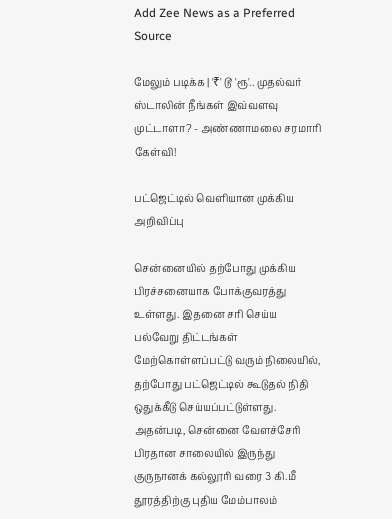Add Zee News as a Preferred Source

மேலும் படிக்க | '₹' டூ 'ரூ'.. முதல்வர் ஸ்டாலின் நீங்கள் இவ்வளவு முட்டாளா? - அண்ணாமலை சரமாரி கேள்வி!

பட்ஜெட்டில் வெளியான முக்கிய அறிவிப்பு

சென்னையில் தற்போது முக்கிய பிரச்சனையாக போக்குவரத்து உள்ளது. இதனை சரி செய்ய பல்வேறு திட்டங்கள் மேற்கொள்ளப்பட்டு வரும் நிலையில், தற்போது பட்ஜெட்டில் கூடுதல் நிதி ஒதுக்கீடு செய்யப்பட்டுள்ளது. அதன்படி, சென்னை வேளச்சேரி பிரதான சாலையில் இருந்து குருநானக் கல்லூரி வரை 3 கி.மீ தூரத்திற்கு புதிய மேம்பாலம்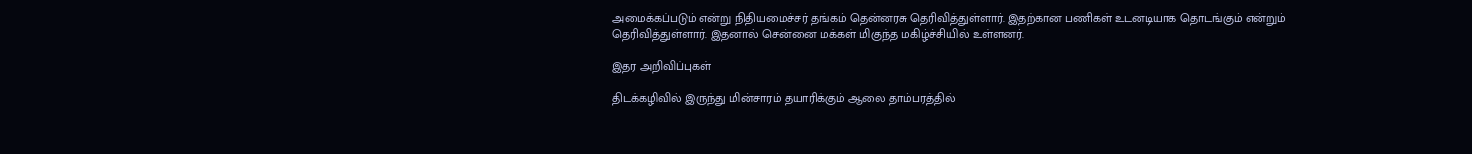அமைக்கப்படும் என்று நிதியமைச்சர் தங்கம் தென்னரசு தெரிவித்துள்ளார். இதற்கான பணிகள் உடனடியாக தொடங்கும் என்றும் தெரிவித்துள்ளார். இதனால் சென்னை மக்கள் மிகுந்த மகிழ்ச்சியில் உள்ளனர்.

இதர அறிவிப்புகள்

திடக்கழிவில் இருந்து மின்சாரம் தயாரிக்கும் ஆலை தாம்பரத்தில்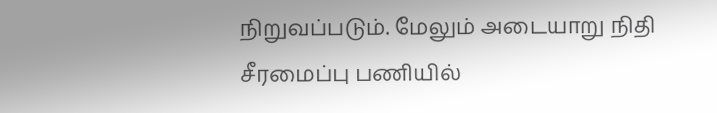நிறுவப்படும். மேலும் அடையாறு நிதி சீரமைப்பு பணியில்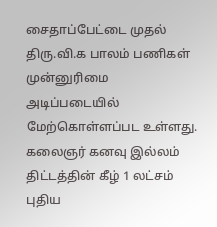சைதாப்பேட்டை முதல் திரு.வி.க பாலம் பணிகள் முன்னுரிமை அடிப்படையில் மேற்கொள்ளப்பட உள்ளது. கலைஞர் கனவு இல்லம் திட்டத்தின் கீழ் 1 லட்சம் புதிய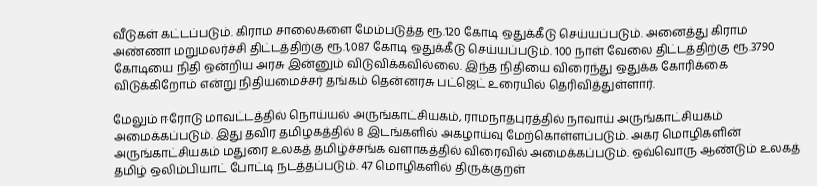வீடுகள் கட்டப்படும். கிராம சாலைகளை மேம்படுத்த ரூ.120 கோடி ஒதுக்கீடு செய்யப்படும். அனைத்து கிராம அண்ணா மறுமலர்ச்சி திட்டத்திற்கு ரூ.1,087 கோடி ஒதுக்கீடு செய்யப்படும். 100 நாள் வேலை திட்டத்திற்கு ரூ.3790 கோடியை நிதி ஒன்றிய அரசு இன்னும் விடுவிக்கவில்லை. இந்த நிதியை விரைந்து ஒதுக்க கோரிக்கை விடுக்கிறோம் என்று நிதியமைச்சர் தங்கம் தென்னரசு பட்ஜெட் உரையில் தெரிவித்துள்ளார்.

மேலும் ஈரோடு மாவட்டத்தில் நொய்யல் அருங்காட்சியகம், ராமநாதபுரத்தில் நாவாய் அருங்காட்சியகம் அமைக்கப்படும். இது தவிர தமிழகத்தில் 8 இடங்களில் அகழாய்வு மேற்கொள்ளப்படும். அகர மொழிகளின் அருங்காட்சியகம் மதுரை உலகத் தமிழ்ச்சங்க வளாகத்தில் விரைவில் அமைக்கப்படும். ஒவ்வொரு ஆண்டும் உலகத் தமிழ் ஒலிம்பியாட் போட்டி நடத்தப்படும். 47 மொழிகளில் திருக்குறள்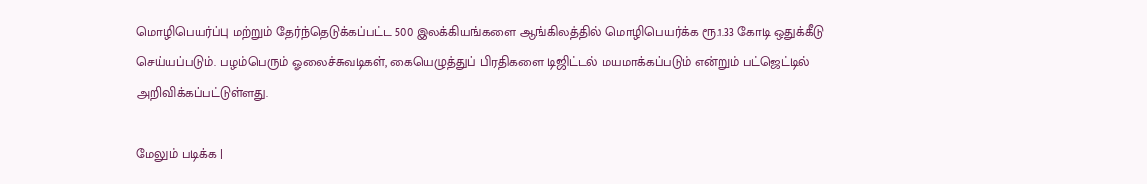மொழிபெயர்ப்பு மற்றும் தேர்ந்தெடுக்கப்பட்ட 500 இலக்கியங்களை ஆங்கிலத்தில் மொழிபெயர்க்க ரூ.1.33 கோடி ஒதுக்கீடு செய்யப்படும். பழம்பெரும் ஓலைச்சுவடிகள், கையெழுத்துப் பிரதிகளை டிஜிட்டல் மயமாக்கப்படும் என்றும் பட்ஜெட்டில் அறிவிக்கப்பட்டுள்ளது.

மேலும் படிக்க |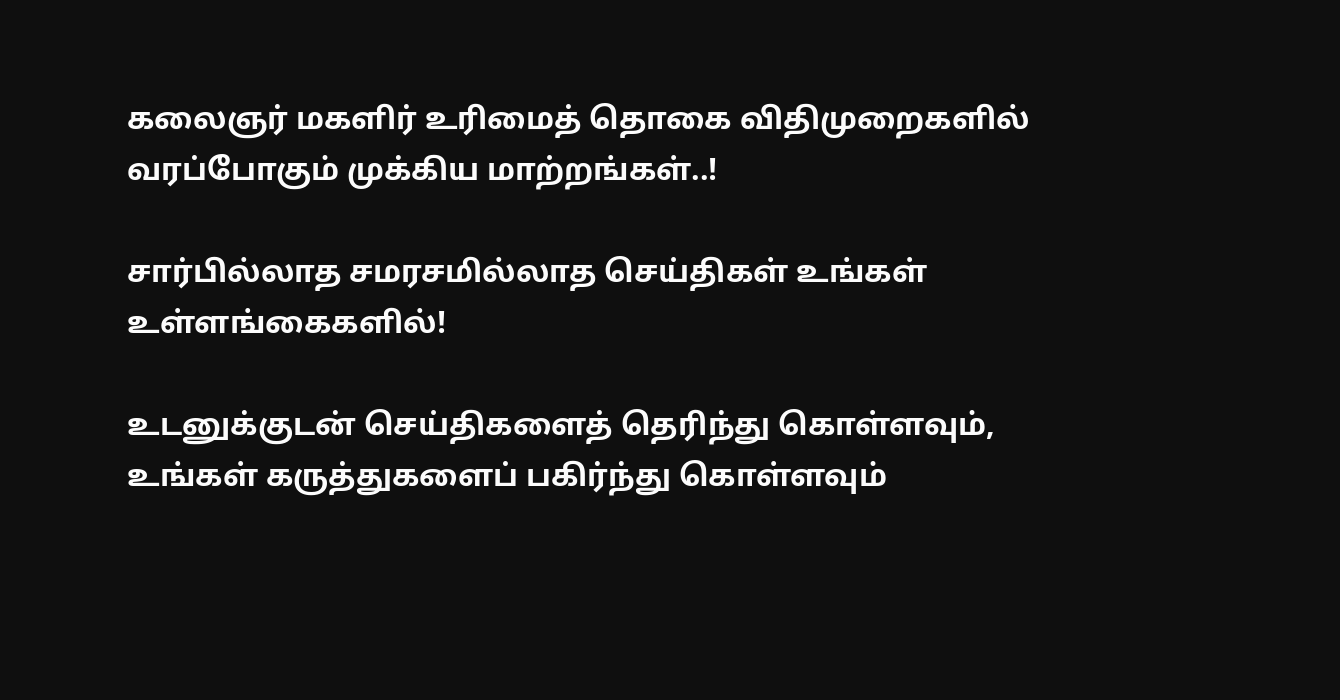கலைஞர் மகளிர் உரிமைத் தொகை விதிமுறைகளில் வரப்போகும் முக்கிய மாற்றங்கள்..!

சார்பில்லாத சமரசமில்லாத செய்திகள் உங்கள் உள்ளங்கைகளில்!

உடனுக்குடன் செய்திகளைத் தெரிந்து கொள்ளவும், உங்கள் கருத்துகளைப் பகிர்ந்து கொள்ளவும்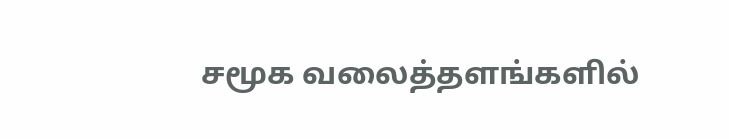சமூக வலைத்தளங்களில்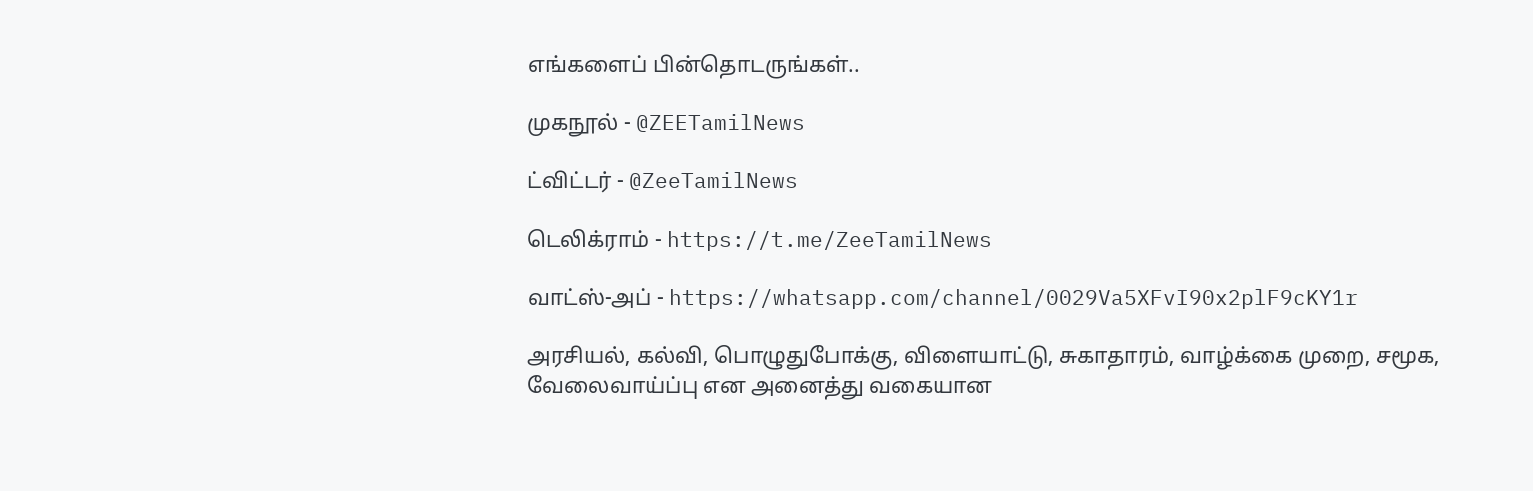எங்களைப் பின்தொடருங்கள்..

முகநூல் - @ZEETamilNews

ட்விட்டர் - @ZeeTamilNews

டெலிக்ராம் - https://t.me/ZeeTamilNews

வாட்ஸ்-அப் - https://whatsapp.com/channel/0029Va5XFvI90x2plF9cKY1r

அரசியல், கல்வி, பொழுதுபோக்கு, விளையாட்டு, சுகாதாரம், வாழ்க்கை முறை, சமூக, வேலைவாய்ப்பு என அனைத்து வகையான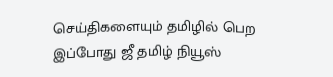செய்திகளையும் தமிழில் பெற இப்போது ஜீ தமிழ் நியூஸ்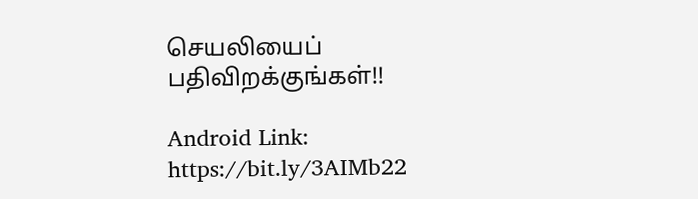செயலியைப் பதிவிறக்குங்கள்!!

Android Link: https://bit.ly/3AIMb22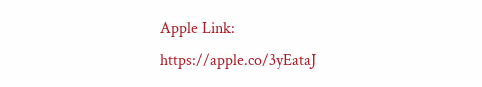Apple Link: https://apple.co/3yEataJ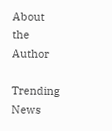About the Author

Trending News